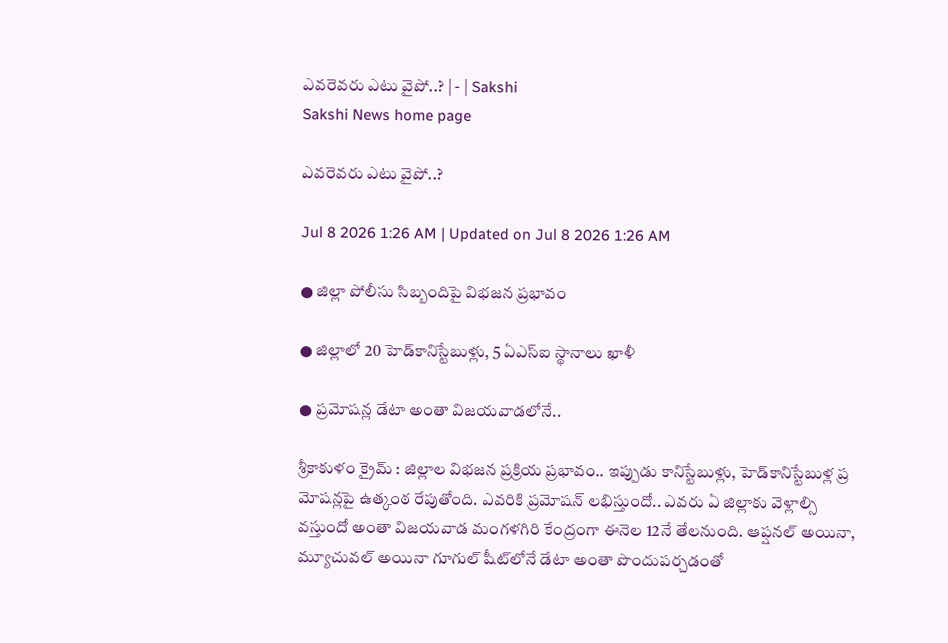ఎవరెవరు ఎటు వైపో..? | - | Sakshi
Sakshi News home page

ఎవరెవరు ఎటు వైపో..?

Jul 8 2026 1:26 AM | Updated on Jul 8 2026 1:26 AM

● జిల్లా పోలీసు సిబ్బందిపై విభజన ప్రభావం

● జిల్లాలో 20 హెడ్‌కానిస్టేబుళ్లు, 5 ఏఎస్‌ఐ స్థానాలు ఖాళీ

● ప్రమోషన్ల డేటా అంతా విజయవాడలోనే..

శ్రీకాకుళం క్రైమ్‌ : జిల్లాల విభజన ప్రక్రియ ప్రభావం.. ఇప్పుడు కానిస్టేబుళ్లు, హెడ్‌కానిస్టేబుళ్ల ప్ర మోషన్లపై ఉత్కంఠ రేపుతోంది. ఎవరికి ప్రమోషన్‌ లభిస్తుందో.. ఎవరు ఏ జిల్లాకు వెళ్లాల్సి వస్తుందో అంతా విజయవాడ మంగళగిరి కేంద్రంగా ఈనెల 12నే తేలనుంది. ఆప్షనల్‌ అయినా, మ్యూచువల్‌ అయినా గూగుల్‌ షీట్‌లోనే డేటా అంతా పొందుపర్చడంతో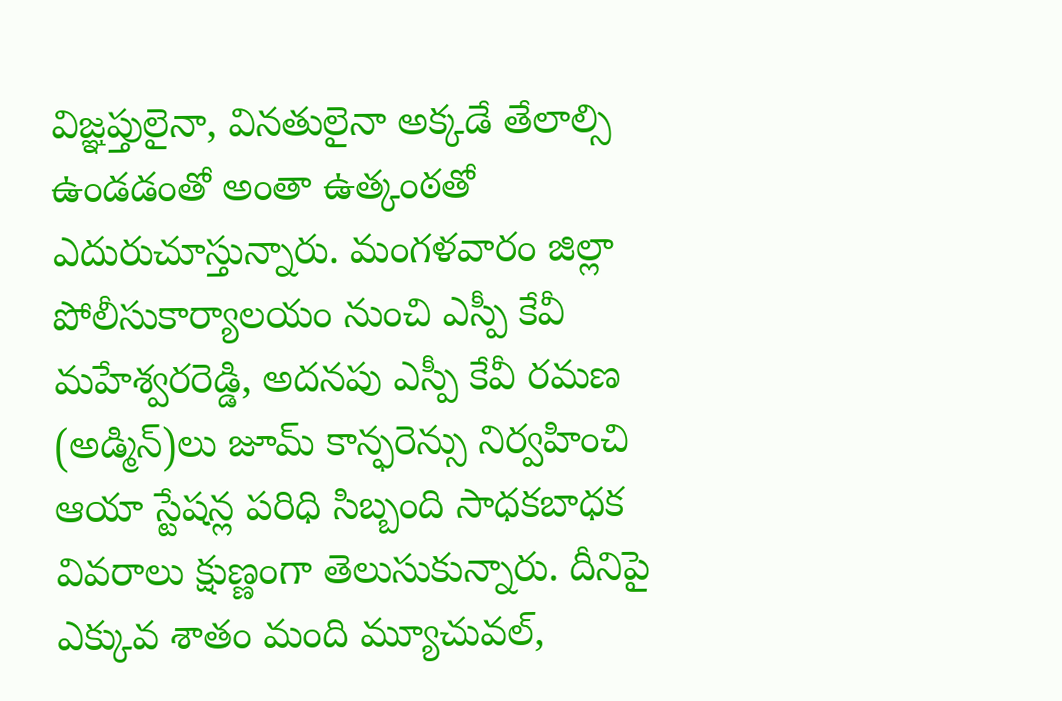విజ్ఞప్తులైనా, వినతులైనా అక్కడే తేలాల్సి ఉండడంతో అంతా ఉత్కంఠతో ఎదురుచూస్తున్నారు. మంగళవారం జిల్లా పోలీసుకార్యాలయం నుంచి ఎస్పీ కేవీ మహేశ్వరరెడ్డి, అదనపు ఎస్పీ కేవీ రమణ (అడ్మిన్‌)లు జూమ్‌ కాన్ఫరెన్సు నిర్వహించి ఆయా స్టేషన్ల పరిధి సిబ్బంది సాధకబాధక వివరాలు క్షుణ్ణంగా తెలుసుకున్నారు. దీనిపై ఎక్కువ శాతం మంది మ్యూచువల్‌,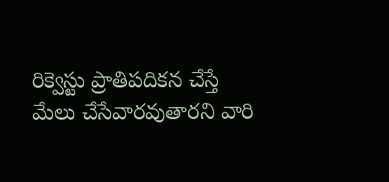రిక్వెస్టు ప్రాతిపదికన చేస్తే మేలు చేసేవారవుతారని వారి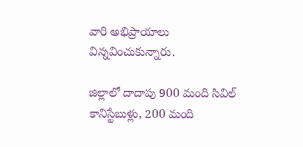వారి అభిప్రాయాలు విన్నవించుకున్నారు.

జిల్లాలో దాదాపు 900 మంది సివిల్‌ కానిస్టేబుళ్లు, 200 మంది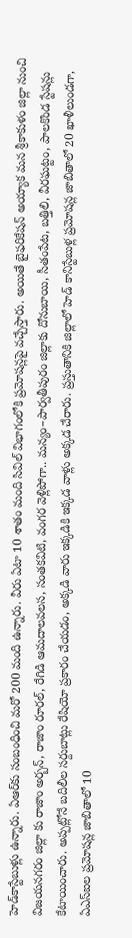హెడ్‌కాస్టేబుళ్లు ఉన్నారు. ఏఆర్‌కు సంబంధించి మరో 200 మంది ఉన్నారు. వీరు ఏటా 10 శాతం మంది సివిల్‌ విభాగంలోకి ప్రమోషన్లపై వచ్చేస్తారు. అయితే బైఫరికేషన్‌ అయ్యాక మన శ్రీకాకుళం జిల్లా నుంచి విజయనగరం జిల్లా కు రాజాం అర్బన్‌, రాజాం రూరల్‌, రేగిడి ఆమదాలవలస, సంతకవిటి, వంగర వెళ్లిపోగా.. మన్యం–పార్వతీపురం జిల్లాకు దోనుబాయి, సీతంపేట, బత్తిలి, వీరఘట్టం, పాలకొండ స్టేషన్లు కేటాయించారు. అప్పట్లోనే బదిలీల సర్దుబాట్లు రేషియో ప్రకారం చేయడం, అక్కడి వారు ఇక్కడికి ఇక్కడ వాళ్లు అక్కడ చేరారు. ప్రస్తుతానికి జిల్లాలో హెడ్‌ కానిస్టేబుళ్ల ప్రమోషన్ల జాబితాలో 20 ఖాళీలుండగా, ఏఎస్‌ఐల ప్రమోషన్ల జాబితాలో 10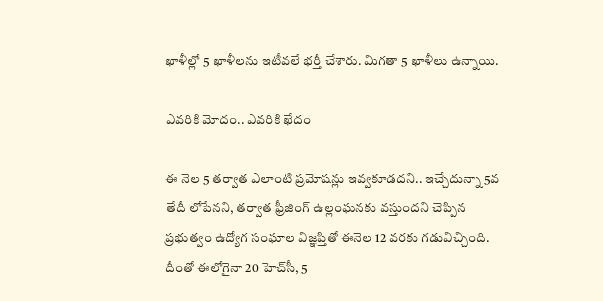ఖాళీల్లో 5 ఖాళీలను ఇటీవలే భర్తీ చేశారు. మిగతా 5 ఖాళీలు ఉన్నాయి.

ఎవరికి మోదం.. ఎవరికి ఖేదం

ఈ నెల 5 తర్వాత ఎలాంటి ప్రమోషన్లు ఇవ్వకూడదని.. ఇచ్చేదున్నా 5వ తేదీ లోపేనని, తర్వాత ఫ్రీజింగ్‌ ఉల్లంఘనకు వస్తుందని చెప్పిన ప్రభుత్వం ఉద్యోగ సంఘాల విజ్ఞప్తితో ఈనెల 12 వరకు గడువిచ్చింది. దీంతో ఈలోగైనా 20 హెచ్‌సీ, 5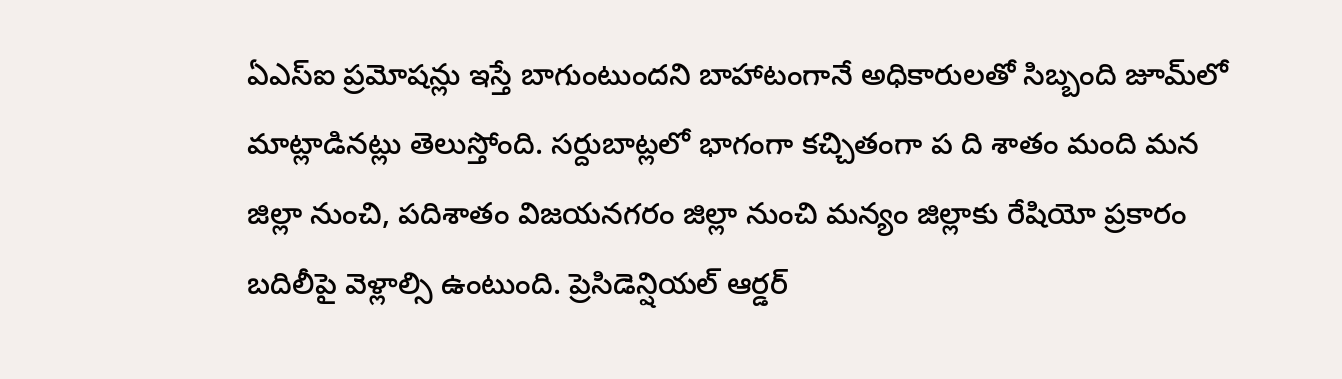ఏఎస్‌ఐ ప్రమోషన్లు ఇస్తే బాగుంటుందని బాహాటంగానే అధికారులతో సిబ్బంది జూమ్‌లో మాట్లాడినట్లు తెలుస్తోంది. సర్దుబాట్లలో భాగంగా కచ్చితంగా ప ది శాతం మంది మన జిల్లా నుంచి, పదిశాతం విజయనగరం జిల్లా నుంచి మన్యం జిల్లాకు రేషియో ప్రకారం బదిలీపై వెళ్లాల్సి ఉంటుంది. ప్రెసిడెన్షియల్‌ ఆర్డర్‌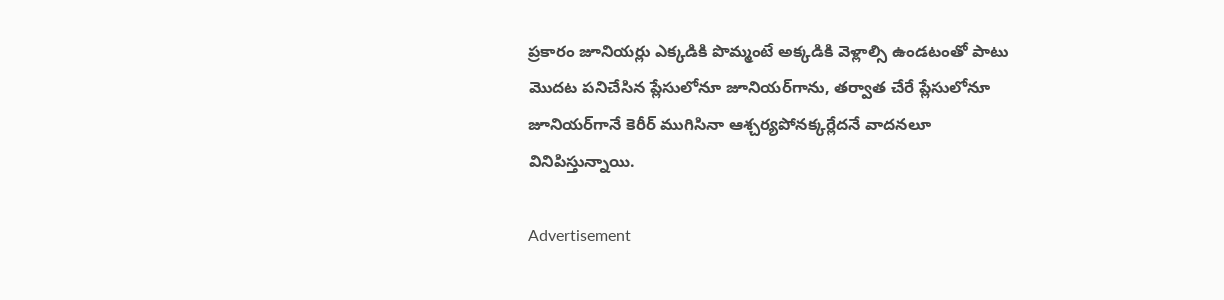ప్రకారం జూనియర్లు ఎక్కడికి పొమ్మంటే అక్కడికి వెళ్లాల్సి ఉండటంతో పాటు మొదట పనిచేసిన ప్లేసులోనూ జూనియర్‌గాను, తర్వాత చేరే ప్లేసులోనూ జూనియర్‌గానే కెరీర్‌ ముగిసినా ఆశ్చర్యపోనక్కర్లేదనే వాదనలూ వినిపిస్తున్నాయి.

Advertisement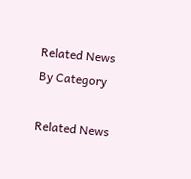Related News By Category

Related News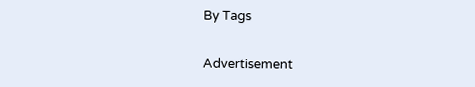By Tags

Advertisement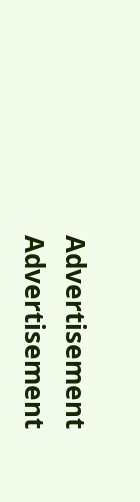Advertisement
Advertisement